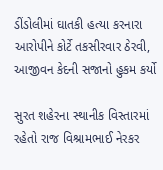ડીંડોલીમાં ઘાતકી હત્યા કરનારા આરોપીને કોર્ટે તકસીરવાર ઠેરવી, આજીવન કેદની સજાનો હુકમ કર્યો

સુરત શહેરના સ્થાનીક વિસ્તારમાં રહેતો રાજ વિશ્રામભાઈ નેરકર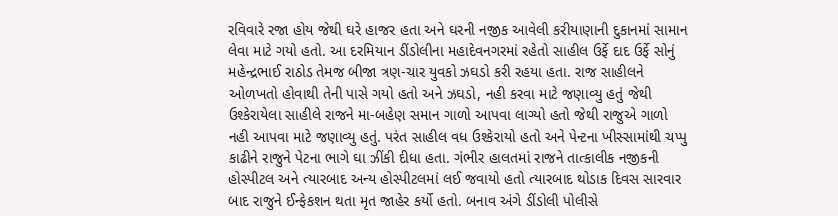રવિવારે રજા હોય જેથી ઘરે હાજર હતા અને ઘરની નજીક આવેલી કરીયાણાની દુકાનમાં સામાન લેવા માટે ગયો હતો. આ દરમિયાન ડીંડોલીના મહાદેવનગરમાં રહેતો સાહીલ ઉર્ફે દાદ ઉર્ફે સોનું મહેન્દ્રભાઈ રાઠોડ તેમજ બીજા ત્રણ-ચાર યુવકો ઝઘડો કરી રહયા હતા. રાજ સાહીલને ઓળખતો હોવાથી તેની પાસે ગયો હતો અને ઝઘડો, નહી કરવા માટે જણાવ્યુ હતું જેથી ઉશ્કેરાયેલા સાહીલે રાજને મા-બહેણ સમાન ગાળો આપવા લાગ્યો હતો જેથી રાજુએ ગાળો નહી આપવા માટે જણાવ્યુ હતું. પરંત સાહીલ વધ ઉશ્કેરાયો હતો અને પેન્ટના ખીસ્સામાંથી ચપ્પુ કાઢીને રાજુને પેટના ભાગે ઘા ઝીંકી દીધા હતા. ગંભીર હાલતમાં રાજને તાત્કાલીક નજીકની હોસ્પીટલ અને ત્યારબાદ અન્ય હોસ્પીટલમાં લઈ જવાયો હતો ત્યારબાદ થોડાક દિવસ સારવાર બાદ રાજુને ઈન્ફેકશન થતા મૃત જાહેર કર્યો હતો. બનાવ અંગે ડીંડોલી પોલીસે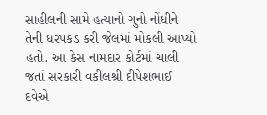સાહીલની સામે હત્યાનો ગુનો નોંધીને તેની ધરપકડ કરી જેલમાં મોકલી આપ્યો હતો. આ કેસ નામદાર કોર્ટમાં ચાલી જતાં સરકારી વકીલશ્રી દીપેશભાઈ દવેએ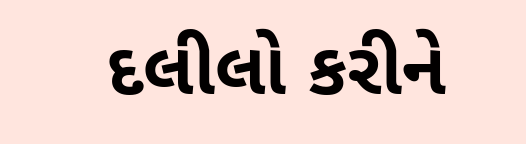દલીલો કરીને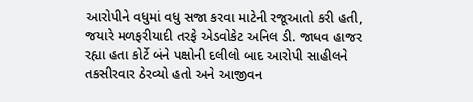આરોપીને વધુમાં વધુ સજા કરવા માટેની રજૂઆતો કરી હતી, જયારે મળફરીયાદી તરફે એડવોકેટ અનિલ ડી. જાધવ હાજર રહ્યા હતા કોર્ટે બંને પક્ષોની દલીલો બાદ આરોપી સાહીલને તકસીરવાર ઠેરવ્યો હતો અને આજીવન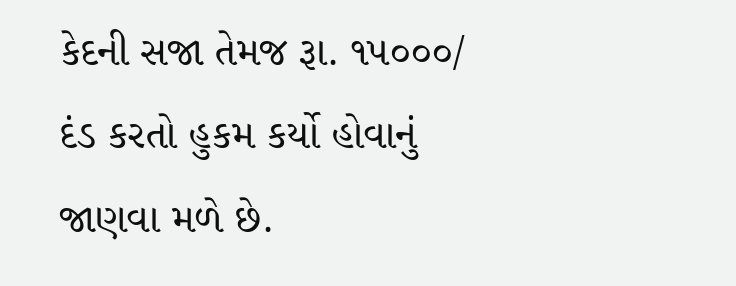કેદની સજા તેમજ રૂા. ૧૫૦૦૦/ દંડ કરતો હુકમ કર્યો હોવાનું જાણવા મળે છે.